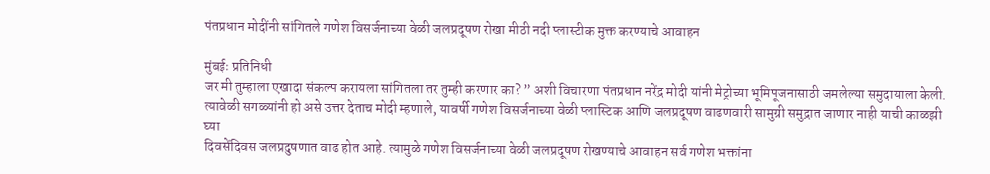पंतप्रधान मोदींनी सांगितले गणेश विसर्जनाच्या वेळी जलप्रदूषण रोखा मीठी नदी प्लास्टीक मुक्त करण्याचे आवाहन

मुंबईः प्रतिनिधी
जर मी तुम्हाला एखादा संकल्प करायला सांगितला तर तुम्ही करणार का? ” अशी विचारणा पंतप्रधान नरेंद्र मोदी यांनी मेट्रोच्या भूमिपूजनासाठी जमलेल्या समुदायाला केली. त्यावेळी सगळ्यांनी हो असे उत्तर देताच मोदी म्हणाले, यावर्षी गणेश विसर्जनाच्या वेळी प्लास्टिक आणि जलप्रदूषण वाढणवारी सामुग्री समुद्रात जाणार नाही याची काळझी घ्या
दिवसेंदिवस जलप्रदुषणात वाढ होत आहे. त्यामुळे गणेश विसर्जनाच्या वेळी जलप्रदूषण रोखण्याचे आवाहन सर्व गणेश भक्तांना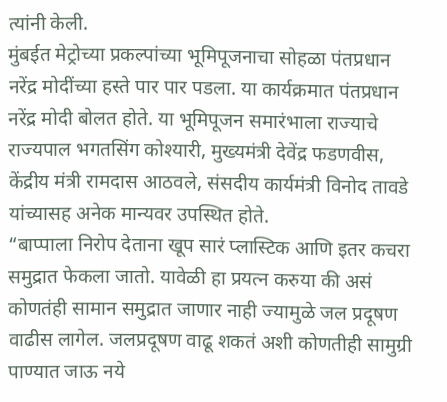त्यांनी केली.
मुंबईत मेट्रोच्या प्रकल्पांच्या भूमिपूजनाचा सोहळा पंतप्रधान नरेंद्र मोदींच्या हस्ते पार पार पडला. या कार्यक्रमात पंतप्रधान नरेंद्र मोदी बोलत होते. या भूमिपूजन समारंभाला राज्याचे राज्यपाल भगतसिंग कोश्यारी, मुख्यमंत्री देवेंद्र फडणवीस, केंद्रीय मंत्री रामदास आठवले, संसदीय कार्यमंत्री विनोद तावडे यांच्यासह अनेक मान्यवर उपस्थित होते.
“बाप्पाला निरोप देताना खूप सारं प्लास्टिक आणि इतर कचरा समुद्रात फेकला जातो. यावेळी हा प्रयत्न करुया की असं कोणतंही सामान समुद्रात जाणार नाही ज्यामुळे जल प्रदूषण वाढीस लागेल. जलप्रदूषण वाढू शकतं अशी कोणतीही सामुग्री पाण्यात जाऊ नये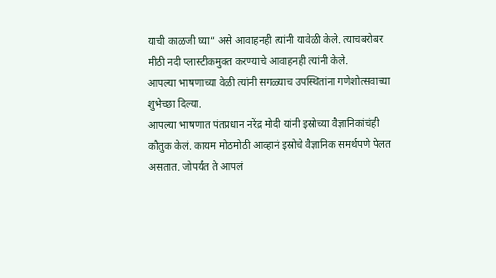याची काळजी घ्या” असे आवाहनही त्यांनी यावेळी केले. त्याचबरोबर मीठी नदी प्लास्टीकमुक्त करण्याचे आवाहनही त्यांनी केले.
आपल्या भाषणाच्या वेळी त्यांनी सगळ्याच उपस्थितांना गणेशोत्सवाच्या शुभेच्छा दिल्या.
आपल्या भाषणात पंतप्रधान नरेंद्र मोदी यांनी इस्रोच्या वैज्ञानिकांचंही कौतुक केलं. कायम मोठमोठी आव्हानं इस्रोचे वैज्ञानिक समर्थपणे पेलत असतात. जोपर्यंत ते आपलं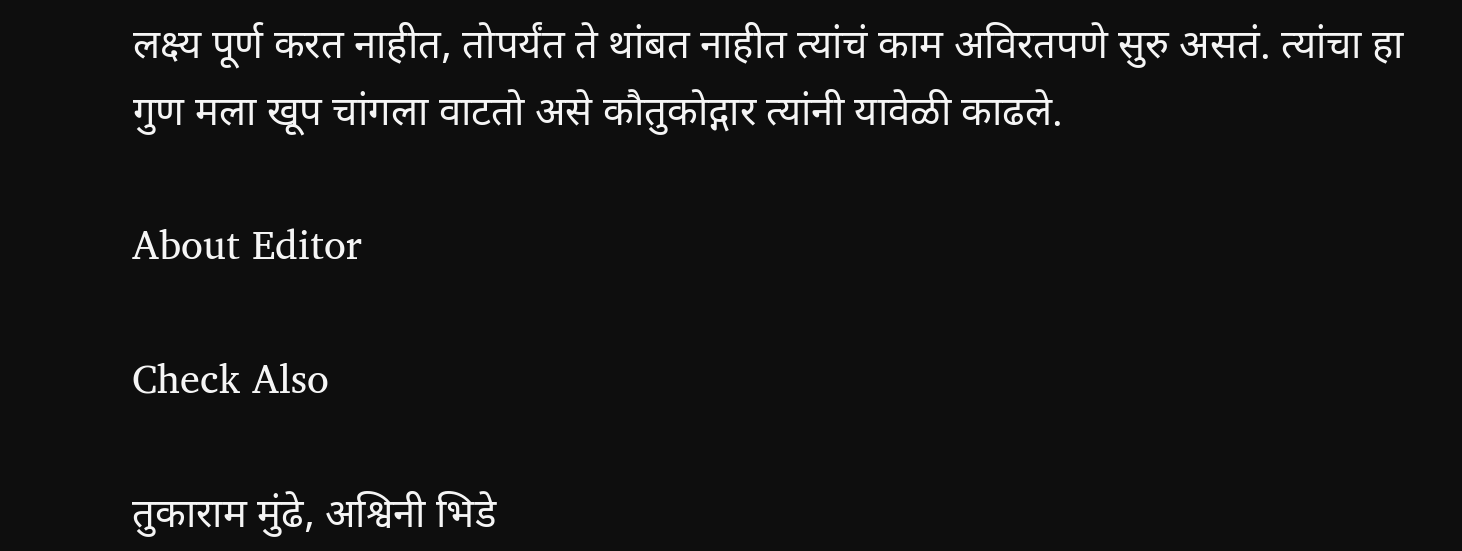लक्ष्य पूर्ण करत नाहीत, तोपर्यंत ते थांबत नाहीत त्यांचं काम अविरतपणे सुरु असतं. त्यांचा हा गुण मला खूप चांगला वाटतो असे कौतुकोद्गार त्यांनी यावेळी काढले.

About Editor

Check Also

तुकाराम मुंढे, अश्विनी भिडे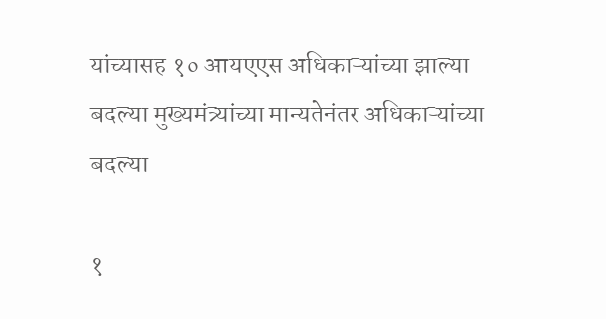यांच्यासह १० आयएएस अधिकाऱ्यांच्या झाल्या बदल्या मुख्यमंत्र्यांच्या मान्यतेनंतर अधिकाऱ्यांच्या बदल्या

१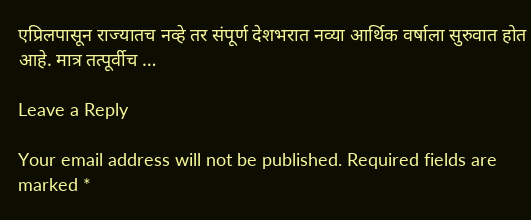एप्रिलपासून राज्यातच नव्हे तर संपूर्ण देशभरात नव्या आर्थिक वर्षाला सुरुवात होत आहे. मात्र तत्पूर्वीच …

Leave a Reply

Your email address will not be published. Required fields are marked *